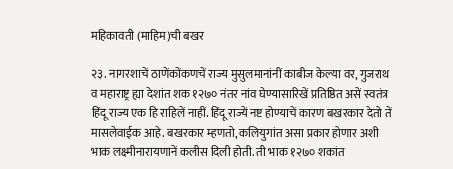महिकावती (माहिम)ची बखर

२३. नागरशाचें ठाणेंकोंकणचें राज्य मुसुलमानांनीं काबीज केल्या वर, गुजराथ व महाराष्ट्र ह्या देशांत शक १२७० नंतर नांव घेण्यासारिखें प्रतिष्ठित असें स्वतंत्र हिंदू राज्य एक हि राहिलें नाहीं. हिंदू राज्यें नष्ट होण्याचें कारण बखरकार देतो तें मासलेवाईक आहे. बखरकार म्हणतो, कलियुगांत असा प्रकार होणार अशी भाक लक्ष्मीनारायणानें कलीस दिली होती. ती भाक १२७० शकांत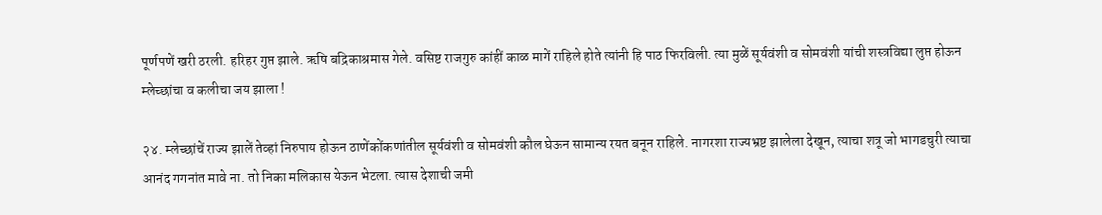पूर्णपणें खरी ठरली. हरिहर गुप्त झाले. ऋषि बद्रिकाश्रमास गेले. वसिष्ट राजगुरु कांहीं काळ मागें राहिले होते त्यांनी हि पाठ फिरविली. त्या मुळें सूर्यवंशी व सोमवंशी यांची शस्त्रविद्या लुप्त होऊन म्लेच्छांचा व कलीचा जय झाला !

२४. म्लेच्छांचें राज्य झालें तेव्हां निरुपाय होऊन ठाणेंकोंकणांतील सूर्यवंशी व सोमवंशी कौल घेऊन सामान्य रयत बनून राहिले. नागरशा राज्यभ्रष्ट झालेला देखून, त्याचा शत्रू जो भागडचुरी त्याचा आनंद गगनांत मावे ना. तो निका मलिकास येऊन भेटला. त्यास देशाची जमी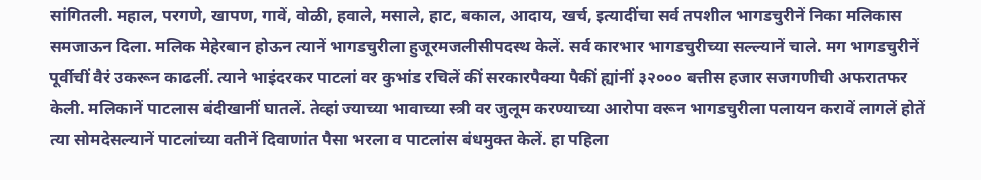सांगितली. महाल, परगणे, खापण, गावें, वोळी, हवाले, मसाले, हाट, बकाल, आदाय, खर्च, इत्यादींचा सर्व तपशील भागडचुरीनें निका मलिकास समजाऊन दिला. मलिक मेहेरबान होऊन त्यानें भागडचुरीला हुजूरमजलीसीपदस्थ केलें. सर्व कारभार भागडचुरीच्या सल्ल्यानें चाले. मग भागडचुरीनें पूर्वीचीं वैरं उकरून काढलीं. त्याने भाइंदरकर पाटलां वर कुभांड रचिलें कीं सरकारपैक्या पैकीं ह्यांनीं ३२००० बत्तीस हजार सजगणीची अफरातफर केली. मलिकानें पाटलास बंदीखानीं घातलें. तेव्हां ज्याच्या भावाच्या स्त्री वर जुलूम करण्याच्या आरोपा वरून भागडचुरीला पलायन करावें लागलें होतें त्या सोमदेसल्यानें पाटलांच्या वतीनें दिवाणांत पैसा भरला व पाटलांस बंधमुक्त केलें. हा पहिला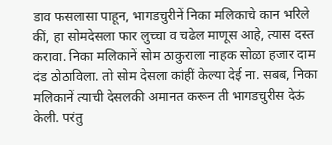डाव फसलासा पाहून, भागडचुरीनें निका मलिकाचे कान भरिले कीं, हा सोमदेसला फार लुच्चा व चढेल माणूस आहे, त्यास दस्त करावा. निका मलिकानें सोम ठाकुराला नाहक सोळा हजार दाम दंड ठोठाविला. तो सोम देसला कांहीं केल्या देई ना. सबब, निका मलिकानें त्याची देसलकी अमानत करून ती भागडचुरीस देऊं केली. परंतु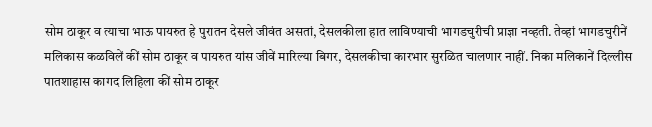सोम ठाकूर व त्याचा भाऊ पायरुत हे पुरातन देसले जीवंत असतां, देसलकीला हात लाविण्याची भागडचुरीची प्राज्ञा नव्हती. तेव्हां भागडचुरीनें मलिकास कळविलें कीं सोम ठाकूर व पायरुत यांस जीवें मारिल्या बिगर, देसलकीचा कारभार सुरळित चालणार नाहीं. निका मलिकानें दिल्लीस पातशाहास कागद लिहिला कीं सोम ठाकूर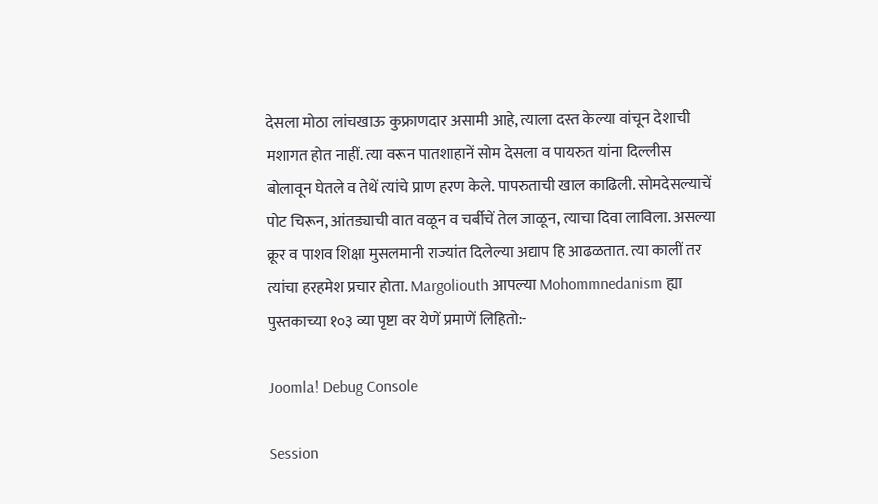देसला मोठा लांचखाऊ कुफ्राणदार असामी आहे, त्याला दस्त केल्या वांचून देशाची मशागत होत नाहीं. त्या वरून पातशाहानें सोम देसला व पायरुत यांना दिल्लीस बोलावून घेतले व तेथें त्यांचे प्राण हरण केले. पापरुताची खाल काढिली. सोमदेसल्याचें पोट चिरून, आंतड्याची वात वळून व चर्बीचें तेल जाळून, त्याचा दिवा लाविला. असल्या क्रूर व पाशव शिक्षा मुसलमानी राज्यांत दिलेल्या अद्याप हि आढळतात. त्या कालीं तर त्यांचा हरहमेश प्रचार होता. Margoliouth आपल्या Mohommnedanism ह्या पुस्तकाच्या १०३ व्या पृष्टा वर येणें प्रमाणें लिहितो:-

Joomla! Debug Console

Session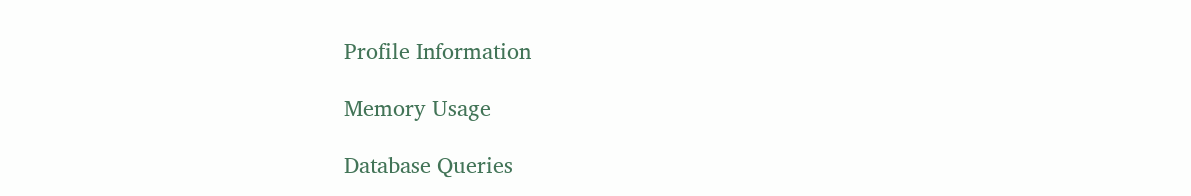Profile Information

Memory Usage

Database Queries